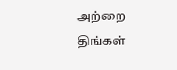அற்றை திங்கள்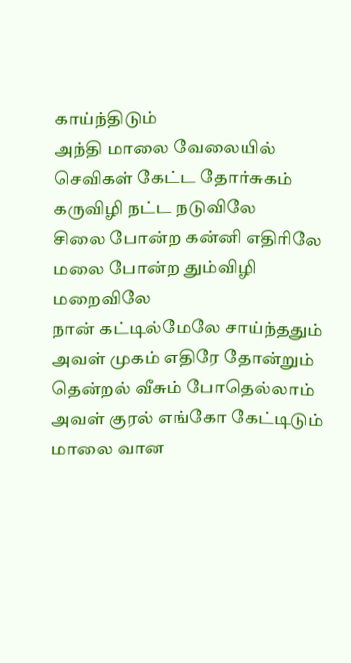காய்ந்திடும்
அந்தி மாலை வேலையில்
செவிகள் கேட்ட தோர்சுகம்
கருவிழி நட்ட நடுவிலே
சிலை போன்ற கன்னி எதிரிலே
மலை போன்ற தும்விழி மறைவிலே
நான் கட்டில்மேலே சாய்ந்ததும்
அவள் முகம் எதிரே தோன்றும்
தென்றல் வீசும் போதெல்லாம்
அவள் குரல் எங்கோ கேட்டிடும்
மாலை வான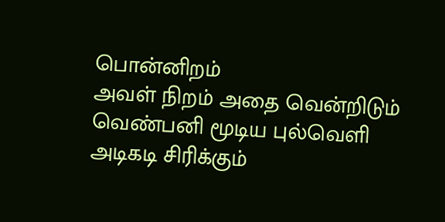பொன்னிறம்
அவள் நிறம் அதை வென்றிடும்
வெண்பனி மூடிய புல்வெளி
அடிகடி சிரிக்கும்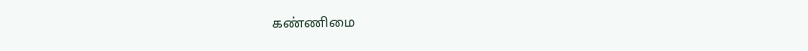கண்ணிமை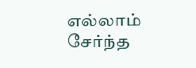எல்லாம் சேர்ந்த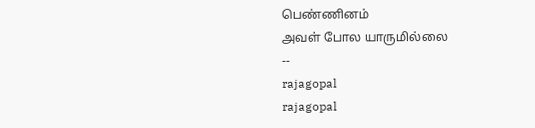பெண்ணினம்
அவள் போல யாருமில்லை
--
rajagopal
rajagopal